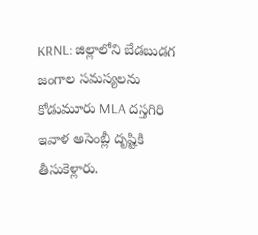KRNL: జిల్లాలోని బేడబుడగ జంగాల సమస్యలను కోడుమూరు MLA దస్తగిరి ఇవాళ అసెంబ్లీ దృష్టికి తీసుకెళ్లారు.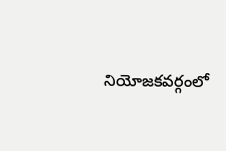నియోజకవర్గంలో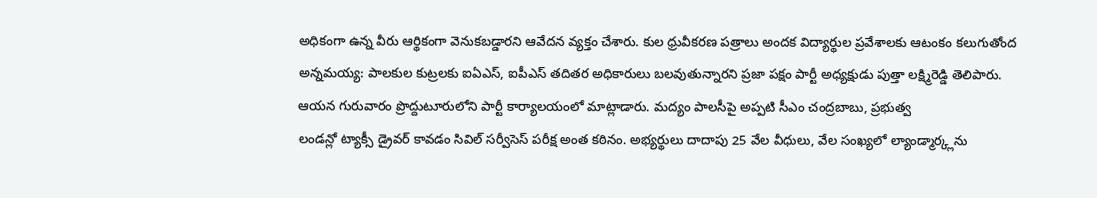అధికంగా ఉన్న వీరు ఆర్థికంగా వెనుకబడ్డారని ఆవేదన వ్యక్తం చేశారు. కుల ధ్రువీకరణ పత్రాలు అందక విద్యార్థుల ప్రవేశాలకు ఆటంకం కలుగుతోంద
అన్నమయ్య: పాలకుల కుట్రలకు ఐఏఎస్, ఐపీఎస్ తదితర అధికారులు బలవుతున్నారని ప్రజా పక్షం పార్టీ అధ్యక్షుడు పుత్తా లక్ష్మిరెడ్డి తెలిపారు. ఆయన గురువారం ప్రొద్దుటూరులోని పార్టీ కార్యాలయంలో మాట్లాడారు. మద్యం పాలసీపై అప్పటి సీఎం చంద్రబాబు, ప్రభుత్వ
లండన్లో ట్యాక్సీ డ్రైవర్ కావడం సివిల్ సర్వీసెస్ పరీక్ష అంత కఠినం. అభ్యర్థులు దాదాపు 25 వేల వీధులు, వేల సంఖ్యలో ల్యాండ్మార్క్లను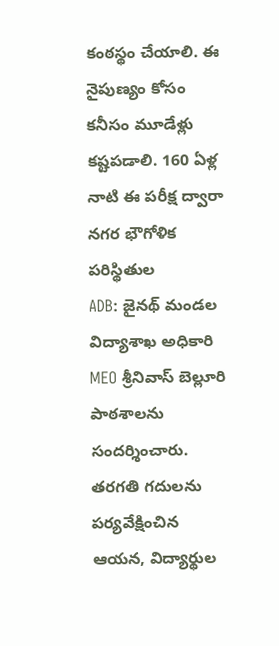కంఠస్థం చేయాలి. ఈ నైపుణ్యం కోసం కనీసం మూడేళ్లు కష్టపడాలి. 160 ఏళ్ల నాటి ఈ పరీక్ష ద్వారా నగర భౌగోళిక పరిస్థితుల
ADB: జైనథ్ మండల విద్యాశాఖ అధికారి MEO శ్రీనివాస్ బెల్లూరి పాఠశాలను సందర్శించారు. తరగతి గదులను పర్యవేక్షించిన ఆయన, విద్యార్థుల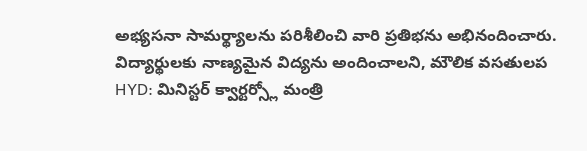అభ్యసనా సామర్థ్యాలను పరిశీలించి వారి ప్రతిభను అభినందించారు. విద్యార్థులకు నాణ్యమైన విద్యను అందించాలని, మౌలిక వసతులప
HYD: మినిస్టర్ క్వార్టర్స్లో మంత్రి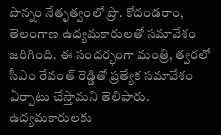పొన్నం నేతృత్వంలో ప్రొ. కోదండరాం, తెలంగాణ ఉద్యమకారులతో సమావేశం జరిగింది. ఈ సందర్భంగా మంత్రి, త్వరలో సీఎం రేవంత్ రెడ్డితో ప్రత్యేక సమావేశం ఏర్పాటు చేస్తామని తెలిపారు. ఉద్యమకారులకు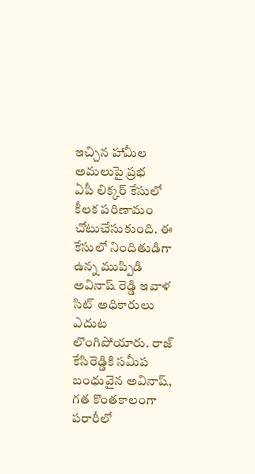ఇచ్చిన హామీల అమలుపై ప్రభ
ఏపీ లిక్కర్ కేసులో కీలక పరిణామం చోటుచేసుకుంది. ఈ కేసులో నిందితుడిగా ఉన్న ముప్పిడి అవినాష్ రెడ్డి ఇవాళ సిట్ అధికారులు ఎదుట లొంగిపోయారు. రాజ్ కేసిరెడ్డికి సమీప బంధువైన అవినాష్, గత కొంతకాలంగా పరారీలో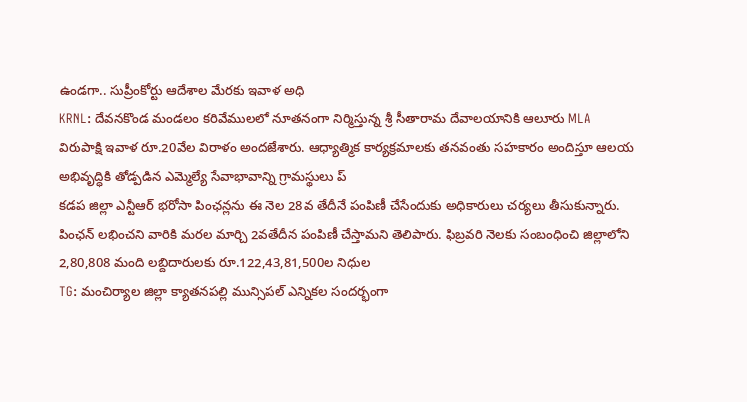ఉండగా.. సుప్రీంకోర్టు ఆదేశాల మేరకు ఇవాళ అధి
KRNL: దేవనకొండ మండలం కరివేములలో నూతనంగా నిర్మిస్తున్న శ్రీ సీతారామ దేవాలయానికి ఆలూరు MLA విరుపాక్షి ఇవాళ రూ.20వేల విరాళం అందజేశారు. ఆధ్యాత్మిక కార్యక్రమాలకు తనవంతు సహకారం అందిస్తూ ఆలయ అభివృద్ధికి తోడ్పడిన ఎమ్మెల్యే సేవాభావాన్ని గ్రామస్థులు ప్
కడప జిల్లా ఎన్టీఆర్ భరోసా పింఛన్లను ఈ నెల 28వ తేదీనే పంపిణీ చేసేందుకు అధికారులు చర్యలు తీసుకున్నారు. పింఛన్ లభించని వారికి మరల మార్చి 2వతేదీన పంపిణీ చేస్తామని తెలిపారు. ఫిబ్రవరి నెలకు సంబంధించి జిల్లాలోని 2,80,808 మంది లబ్దిదారులకు రూ.122,43,81,500ల నిధుల
TG: మంచిర్యాల జిల్లా క్యాతనపల్లి మున్సిపల్ ఎన్నికల సందర్భంగా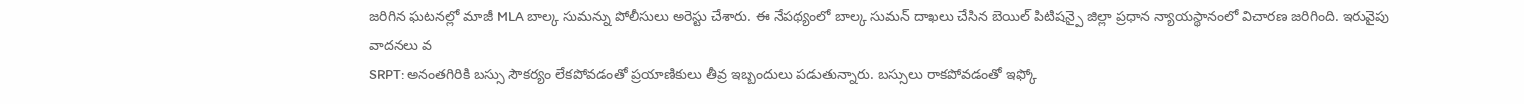జరిగిన ఘటనల్లో మాజీ MLA బాల్క సుమన్ను పోలీసులు అరెస్టు చేశారు. ఈ నేపథ్యంలో బాల్క సుమన్ దాఖలు చేసిన బెయిల్ పిటిషన్పై జిల్లా ప్రధాన న్యాయస్థానంలో విచారణ జరిగింది. ఇరువైపు వాదనలు వ
SRPT: అనంతగిరికి బస్సు సౌకర్యం లేకపోవడంతో ప్రయాణికులు తీవ్ర ఇబ్బందులు పడుతున్నారు. బస్సులు రాకపోవడంతో ఇఫ్కో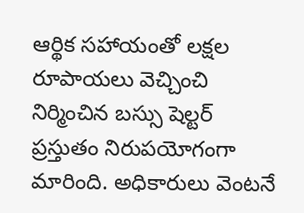ఆర్థిక సహాయంతో లక్షల రూపాయలు వెచ్చించి నిర్మించిన బస్సు షెల్టర్ ప్రస్తుతం నిరుపయోగంగా మారింది. అధికారులు వెంటనే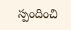స్పందించి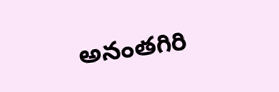అనంతగిరి